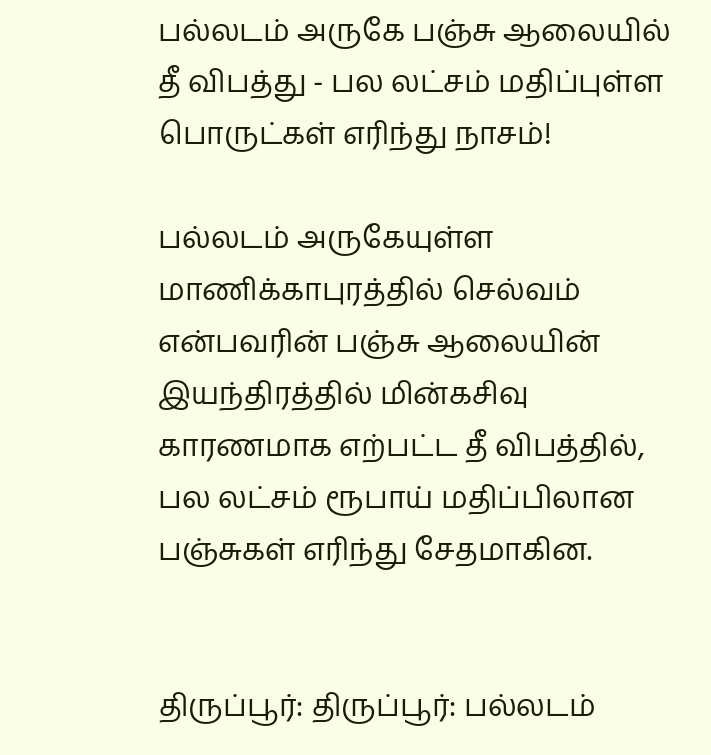பல்லடம் அருகே பஞ்சு ஆலையில் தீ விபத்து - பல லட்சம் மதிப்புள்ள பொருட்கள் எரிந்து நாசம்!

பல்லடம் அருகேயுள்ள மாணிக்காபுரத்தில் செல்வம் என்பவரின் பஞ்சு ஆலையின் இயந்திரத்தில் மின்கசிவு காரணமாக எற்பட்ட தீ விபத்தில், பல லட்சம் ரூபாய் மதிப்பிலான பஞ்சுகள் எரிந்து சேதமாகின.


திருப்பூர்: திருப்பூர்: பல்லடம்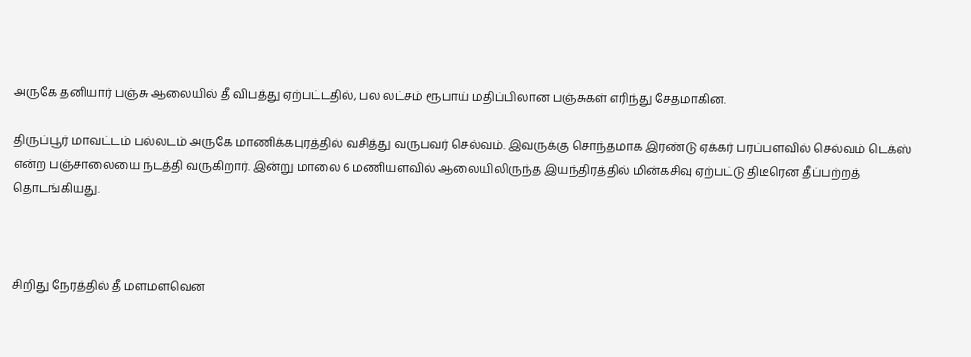அருகே தனியார் பஞ்சு ஆலையில் தீ விபத்து ஏற்பட்டதில், பல லட்சம் ரூபாய் மதிப்பிலான பஞ்சுகள் எரிந்து சேதமாகின.

திருப்பூர் மாவட்டம் பல்லடம் அருகே மாணிக்கபுரத்தில் வசித்து வருபவர் செல்வம். இவருக்கு சொந்தமாக இரண்டு ஏக்கர் பரப்பளவில் செல்வம் டெக்ஸ் என்ற பஞ்சாலையை நடத்தி வருகிறார். இன்று மாலை 6 மணியளவில் ஆலையிலிருந்த இயந்திரத்தில் மின்கசிவு ஏற்பட்டு திடீரென தீப்பற்றத் தொடங்கியது.



சிறிது நேரத்தில் தீ மளமளவென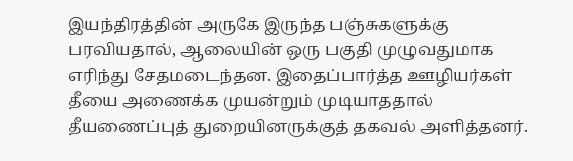இயந்திரத்தின் அருகே இருந்த பஞ்சுகளுக்கு பரவியதால், ஆலையின் ஒரு பகுதி முழுவதுமாக எரிந்து சேதமடைந்தன. இதைப்பார்த்த ஊழியர்கள் தீயை அணைக்க முயன்றும் முடியாததால் தீயணைப்புத் துறையினருக்குத் தகவல் அளித்தனர்.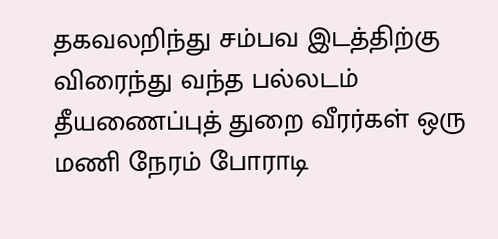தகவலறிந்து சம்பவ இடத்திற்கு விரைந்து வந்த பல்லடம் தீயணைப்புத் துறை வீரர்கள் ஒரு மணி நேரம் போராடி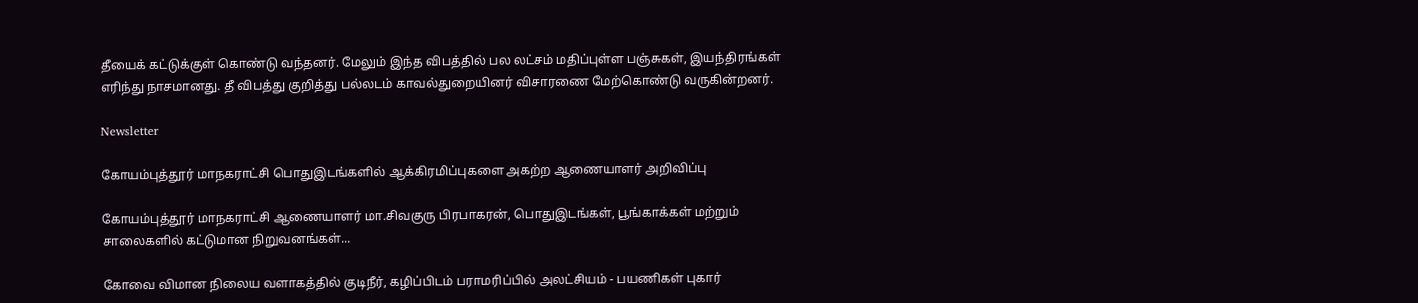தீயைக் கட்டுக்குள் கொண்டு வந்தனர். மேலும் இந்த விபத்தில் பல லட்சம் மதிப்புள்ள பஞ்சுகள், இயந்திரங்கள் எரிந்து நாசமானது. தீ விபத்து குறித்து பல்லடம் காவல்துறையினர் விசாரணை மேற்கொண்டு வருகின்றனர்.

Newsletter

கோயம்புத்தூர் மாநகராட்சி பொதுஇடங்களில் ஆக்கிரமிப்புகளை அகற்ற ஆணையாளர் அறிவிப்பு

கோயம்புத்தூர் மாநகராட்சி ஆணையாளர் மா.சிவகுரு பிரபாகரன், பொதுஇடங்கள், பூங்காக்கள் மற்றும் சாலைகளில் கட்டுமான நிறுவனங்கள்...

கோவை விமான நிலைய வளாகத்தில் குடிநீர், கழிப்பிடம் பராமரிப்பில் அலட்சியம் - பயணிகள் புகார்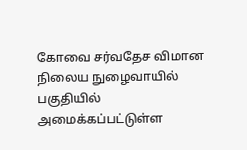கோவை சர்வதேச விமான நிலைய நுழைவாயில் பகுதியில் அமைக்கப்பட்டுள்ள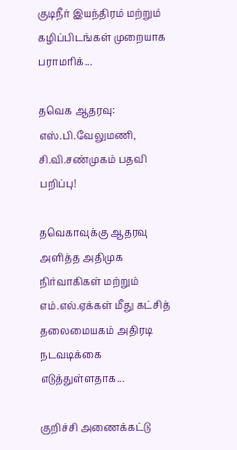குடிநீர் இயந்திரம் மற்றும் கழிப்பிடங்கள் முறையாக பராமரிக்...

தவெக ஆதரவு: எஸ்.பி.வேலுமணி, சி.வி.சண்முகம் பதவி பறிப்பு!

தவெகாவுக்கு ஆதரவு அளித்த அதிமுக நிர்வாகிகள் மற்றும் எம்.எல்.ஏக்கள் மீது கட்சித் தலைமையகம் அதிரடி நடவடிக்கை எடுத்துள்ளதாக...

குறிச்சி அணைக்கட்டு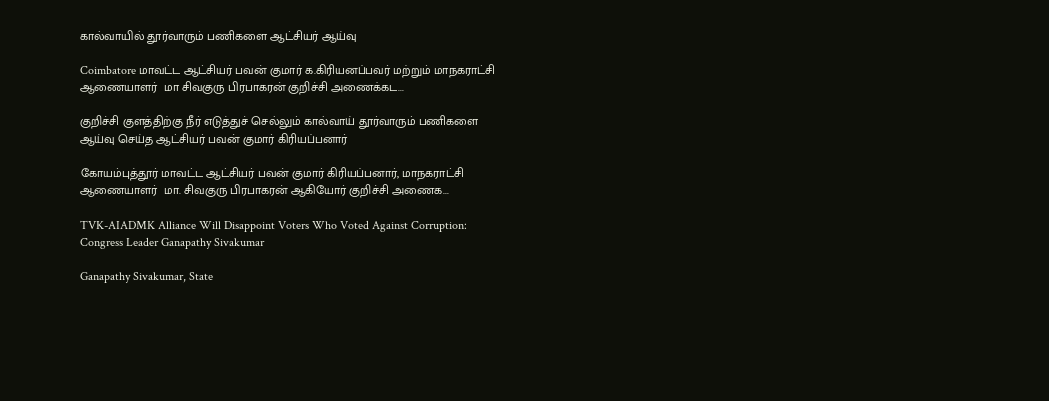கால்வாயில் தூர்வாரும் பணிகளை ஆட்சியர் ஆய்வு

Coimbatore மாவட்ட ஆட்சியர் பவன் குமார் க.கிரியனப்பவர் மற்றும் மாநகராட்சி ஆணையாளர்  மா சிவகுரு பிரபாகரன் குறிச்சி அணைக்கட...

குறிச்சி குளத்திற்கு நீர் எடுத்துச் செல்லும் கால்வாய் தூர்வாரும் பணிகளை ஆய்வு செய்த ஆட்சியர் பவன் குமார் கிரியப்பனார்

கோயம்புத்தூர் மாவட்ட ஆட்சியர் பவன் குமார் கிரியப்பனார், மாநகராட்சி ஆணையாளர்  மா. சிவகுரு பிரபாகரன் ஆகியோர் குறிச்சி அணைக...

TVK-AIADMK Alliance Will Disappoint Voters Who Voted Against Corruption: Congress Leader Ganapathy Sivakumar

Ganapathy Sivakumar, State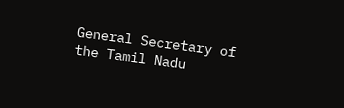General Secretary of the Tamil Nadu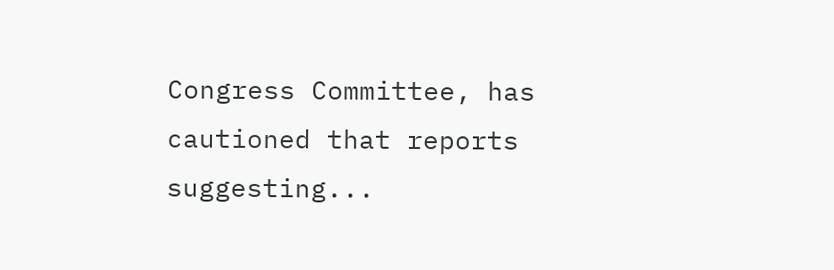Congress Committee, has cautioned that reports suggesting...